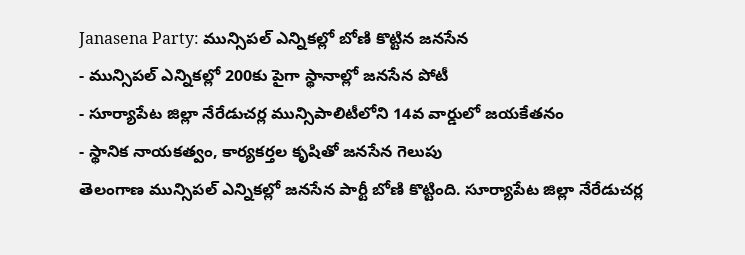Janasena Party: మున్సిపల్ ఎన్నికల్లో బోణి కొట్టిన జనసేన
- మున్సిపల్ ఎన్నికల్లో 200కు పైగా స్థానాల్లో జనసేన పోటీ
- సూర్యాపేట జిల్లా నేరేడుచర్ల మున్సిపాలిటీలోని 14వ వార్డులో జయకేతనం
- స్థానిక నాయకత్వం, కార్యకర్తల కృషితో జనసేన గెలుపు
తెలంగాణ మున్సిపల్ ఎన్నికల్లో జనసేన పార్టీ బోణి కొట్టింది. సూర్యాపేట జిల్లా నేరేడుచర్ల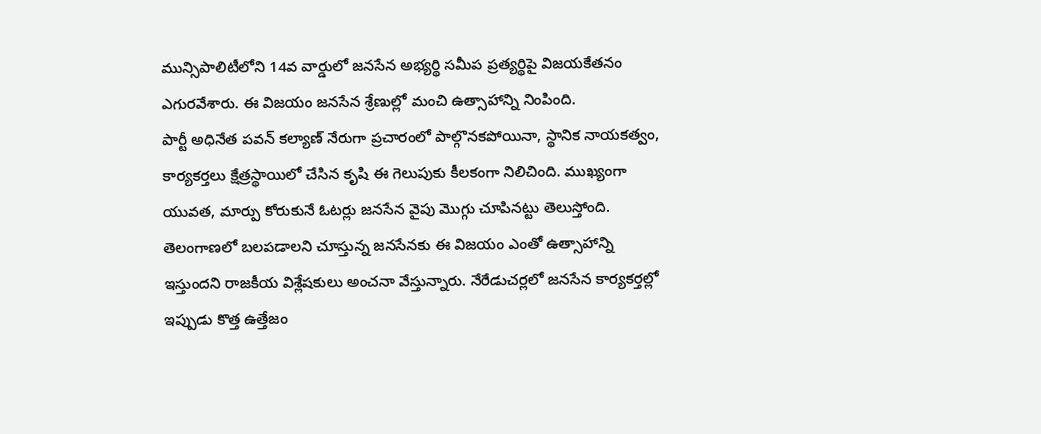మున్సిపాలిటీలోని 14వ వార్డులో జనసేన అభ్యర్థి సమీప ప్రత్యర్థిపై విజయకేతనం ఎగురవేశారు. ఈ విజయం జనసేన శ్రేణుల్లో మంచి ఉత్సాహాన్ని నింపింది.
పార్టీ అధినేత పవన్ కల్యాణ్ నేరుగా ప్రచారంలో పాల్గొనకపోయినా, స్థానిక నాయకత్వం, కార్యకర్తలు క్షేత్రస్థాయిలో చేసిన కృషి ఈ గెలుపుకు కీలకంగా నిలిచింది. ముఖ్యంగా యువత, మార్పు కోరుకునే ఓటర్లు జనసేన వైపు మొగ్గు చూపినట్టు తెలుస్తోంది. తెలంగాణలో బలపడాలని చూస్తున్న జనసేనకు ఈ విజయం ఎంతో ఉత్సాహాన్ని ఇస్తుందని రాజకీయ విశ్లేషకులు అంచనా వేస్తున్నారు. నేరేడుచర్లలో జనసేన కార్యకర్తల్లో ఇప్పుడు కొత్త ఉత్తేజం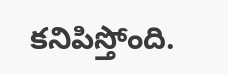కనిపిస్తోంది.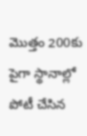మొత్తం 200కు పైగా స్థానాల్లో పోటీ చేసిన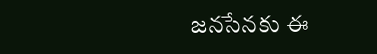జనసేనకు ఈ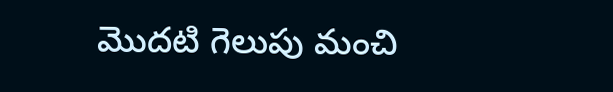మొదటి గెలుపు మంచి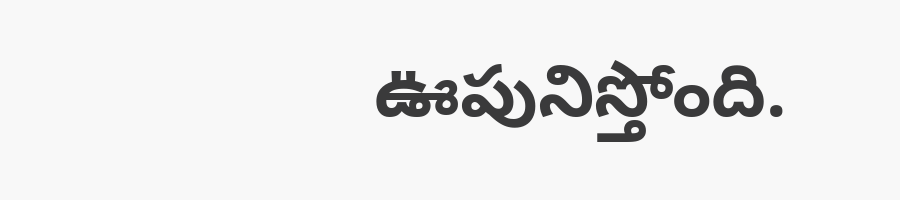ఊపునిస్తోంది.